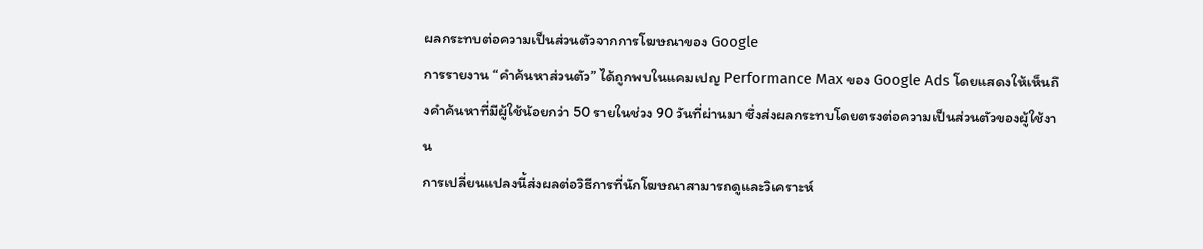ผลกระทบต่อความเป็นส่วนตัวจากการโฆษณาของ Google
การรายงาน “คำค้นหาส่วนตัว” ได้ถูกพบในแคมเปญ Performance Max ของ Google Ads โดยแสดงให้เห็นถึงคำค้นหาที่มีผู้ใช้น้อยกว่า 50 รายในช่วง 90 วันที่ผ่านมา ซึ่งส่งผลกระทบโดยตรงต่อความเป็นส่วนตัวของผู้ใช้งาน
การเปลี่ยนแปลงนี้ส่งผลต่อวิธีการที่นักโฆษณาสามารถดูและวิเคราะห์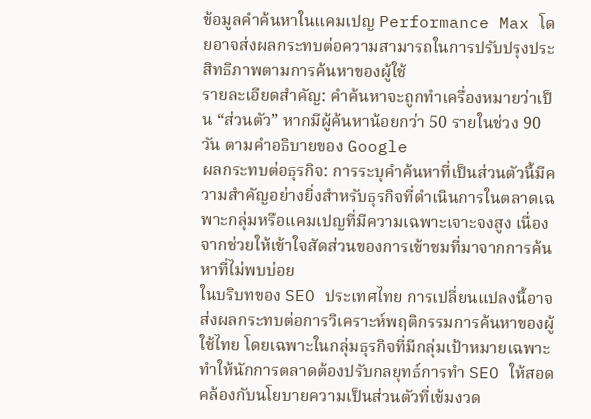ข้อมูลคำค้นหาในแคมเปญ Performance Max โดยอาจส่งผลกระทบต่อความสามารถในการปรับปรุงประสิทธิภาพตามการค้นหาของผู้ใช้
รายละเอียดสำคัญ: คำค้นหาจะถูกทำเครื่องหมายว่าเป็น “ส่วนตัว” หากมีผู้ค้นหาน้อยกว่า 50 รายในช่วง 90 วัน ตามคำอธิบายของ Google
ผลกระทบต่อธุรกิจ: การระบุคำค้นหาที่เป็นส่วนตัวนี้มีความสำคัญอย่างยิ่งสำหรับธุรกิจที่ดำเนินการในตลาดเฉพาะกลุ่มหรือแคมเปญที่มีความเฉพาะเจาะจงสูง เนื่องจากช่วยให้เข้าใจสัดส่วนของการเข้าชมที่มาจากการค้นหาที่ไม่พบบ่อย
ในบริบทของ SEO ประเทศไทย การเปลี่ยนแปลงนี้อาจส่งผลกระทบต่อการวิเคราะห์พฤติกรรมการค้นหาของผู้ใช้ไทย โดยเฉพาะในกลุ่มธุรกิจที่มีกลุ่มเป้าหมายเฉพาะ ทำให้นักการตลาดต้องปรับกลยุทธ์การทำ SEO ให้สอดคล้องกับนโยบายความเป็นส่วนตัวที่เข้มงวด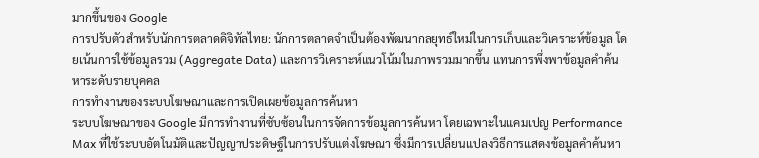มากขึ้นของ Google
การปรับตัวสำหรับนักการตลาดดิจิทัลไทย: นักการตลาดจำเป็นต้องพัฒนากลยุทธ์ใหม่ในการเก็บและวิเคราะห์ข้อมูล โดยเน้นการใช้ข้อมูลรวม (Aggregate Data) และการวิเคราะห์แนวโน้มในภาพรวมมากขึ้น แทนการพึ่งพาข้อมูลคำค้นหาระดับรายบุคคล
การทำงานของระบบโฆษณาและการเปิดเผยข้อมูลการค้นหา
ระบบโฆษณาของ Google มีการทำงานที่ซับซ้อนในการจัดการข้อมูลการค้นหา โดยเฉพาะในแคมเปญ Performance Max ที่ใช้ระบบอัตโนมัติและปัญญาประดิษฐ์ในการปรับแต่งโฆษณา ซึ่งมีการเปลี่ยนแปลงวิธีการแสดงข้อมูลคำค้นหา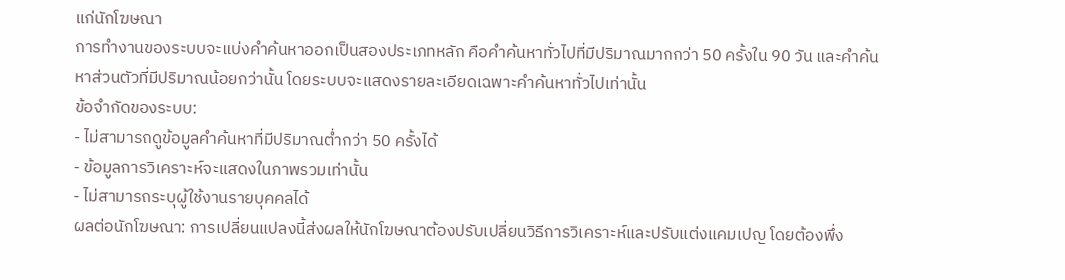แก่นักโฆษณา
การทำงานของระบบจะแบ่งคำค้นหาออกเป็นสองประเภทหลัก คือคำค้นหาทั่วไปที่มีปริมาณมากกว่า 50 ครั้งใน 90 วัน และคำค้นหาส่วนตัวที่มีปริมาณน้อยกว่านั้น โดยระบบจะแสดงรายละเอียดเฉพาะคำค้นหาทั่วไปเท่านั้น
ข้อจำกัดของระบบ:
- ไม่สามารถดูข้อมูลคำค้นหาที่มีปริมาณต่ำกว่า 50 ครั้งได้
- ข้อมูลการวิเคราะห์จะแสดงในภาพรวมเท่านั้น
- ไม่สามารถระบุผู้ใช้งานรายบุคคลได้
ผลต่อนักโฆษณา: การเปลี่ยนแปลงนี้ส่งผลให้นักโฆษณาต้องปรับเปลี่ยนวิธีการวิเคราะห์และปรับแต่งแคมเปญ โดยต้องพึ่ง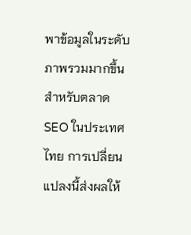พาข้อมูลในระดับภาพรวมมากขึ้น
สำหรับตลาด SEO ในประเทศไทย การเปลี่ยนแปลงนี้ส่งผลให้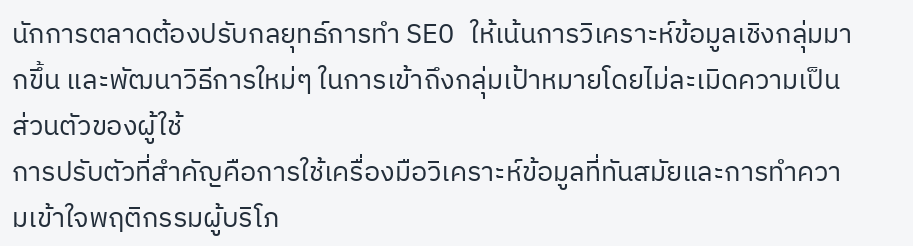นักการตลาดต้องปรับกลยุทธ์การทำ SEO ให้เน้นการวิเคราะห์ข้อมูลเชิงกลุ่มมากขึ้น และพัฒนาวิธีการใหม่ๆ ในการเข้าถึงกลุ่มเป้าหมายโดยไม่ละเมิดความเป็นส่วนตัวของผู้ใช้
การปรับตัวที่สำคัญคือการใช้เครื่องมือวิเคราะห์ข้อมูลที่ทันสมัยและการทำความเข้าใจพฤติกรรมผู้บริโภ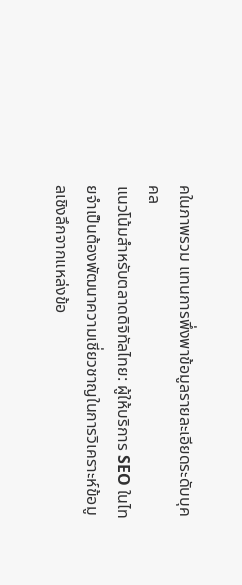คในภาพรวม แทนการพึ่งพาข้อมูลรายละเอียดระดับบุคคล
แนวโน้มสำหรับตลาดดิจิทัลไทย: ผู้ให้บริการ SEO ในไทยจำเป็นต้องพัฒนาความเชี่ยวชาญในการวิเคราะห์ข้อมูลเชิงลึกจากแหล่งข้อ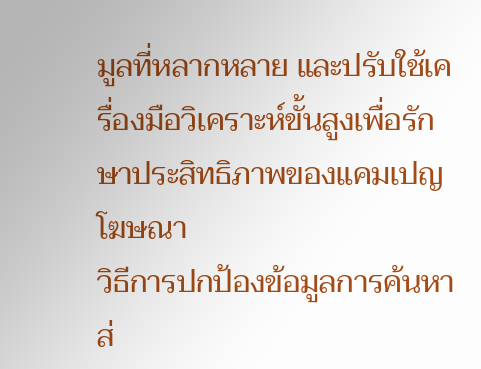มูลที่หลากหลาย และปรับใช้เครื่องมือวิเคราะห์ขั้นสูงเพื่อรักษาประสิทธิภาพของแคมเปญโฆษณา
วิธีการปกป้องข้อมูลการค้นหาส่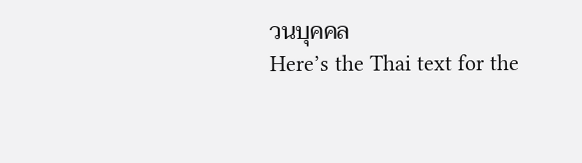วนบุคคล
Here’s the Thai text for the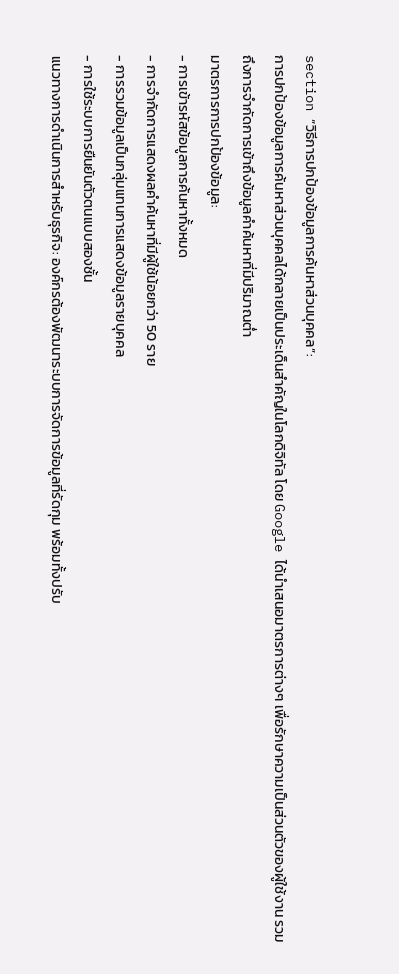section “วิธีการปกป้องข้อมูลการค้นหาส่วนบุคคล”:
การปกป้องข้อมูลการค้นหาส่วนบุคคลได้กลายเป็นประเด็นสำคัญในโลกดิจิทัล โดย Google ได้นำเสนอมาตรการต่างๆ เพื่อรักษาความเป็นส่วนตัวของผู้ใช้งาน รวมถึงการจำกัดการเข้าถึงข้อมูลคำค้นหาที่มีปริมาณต่ำ
มาตรการการปกป้องข้อมูล:
- การเข้ารหัสข้อมูลการค้นหาทั้งหมด
- การจำกัดการแสดงผลคำค้นหาที่มีผู้ใช้น้อยกว่า 50 ราย
- การรวมข้อมูลเป็นกลุ่มแทนการแสดงข้อมูลรายบุคคล
- การใช้ระบบการยืนยันตัวตนแบบสองชั้น
แนวทางการดำเนินการสำหรับธุรกิจ: องค์กรต้องพัฒนาระบบการจัดการข้อมูลที่รัดกุม พร้อมทั้งปรับ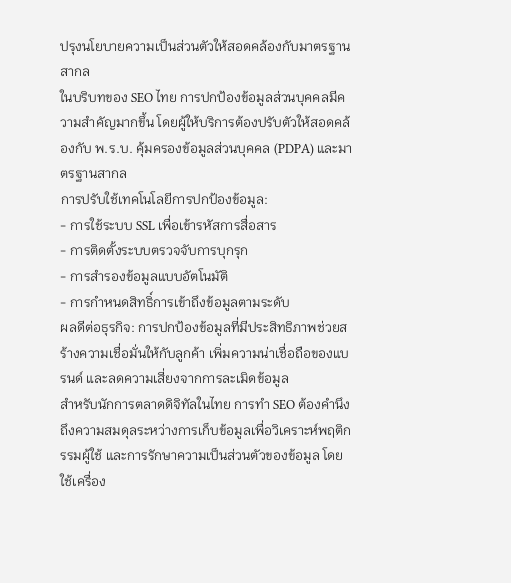ปรุงนโยบายความเป็นส่วนตัวให้สอดคล้องกับมาตรฐานสากล
ในบริบทของ SEO ไทย การปกป้องข้อมูลส่วนบุคคลมีความสำคัญมากขึ้น โดยผู้ให้บริการต้องปรับตัวให้สอดคล้องกับ พ.ร.บ. คุ้มครองข้อมูลส่วนบุคคล (PDPA) และมาตรฐานสากล
การปรับใช้เทคโนโลยีการปกป้องข้อมูล:
- การใช้ระบบ SSL เพื่อเข้ารหัสการสื่อสาร
- การติดตั้งระบบตรวจจับการบุกรุก
- การสำรองข้อมูลแบบอัตโนมัติ
- การกำหนดสิทธิ์การเข้าถึงข้อมูลตามระดับ
ผลดีต่อธุรกิจ: การปกป้องข้อมูลที่มีประสิทธิภาพช่วยสร้างความเชื่อมั่นให้กับลูกค้า เพิ่มความน่าเชื่อถือของแบรนด์ และลดความเสี่ยงจากการละเมิดข้อมูล
สำหรับนักการตลาดดิจิทัลในไทย การทำ SEO ต้องคำนึงถึงความสมดุลระหว่างการเก็บข้อมูลเพื่อวิเคราะห์พฤติกรรมผู้ใช้ และการรักษาความเป็นส่วนตัวของข้อมูล โดยใช้เครื่อง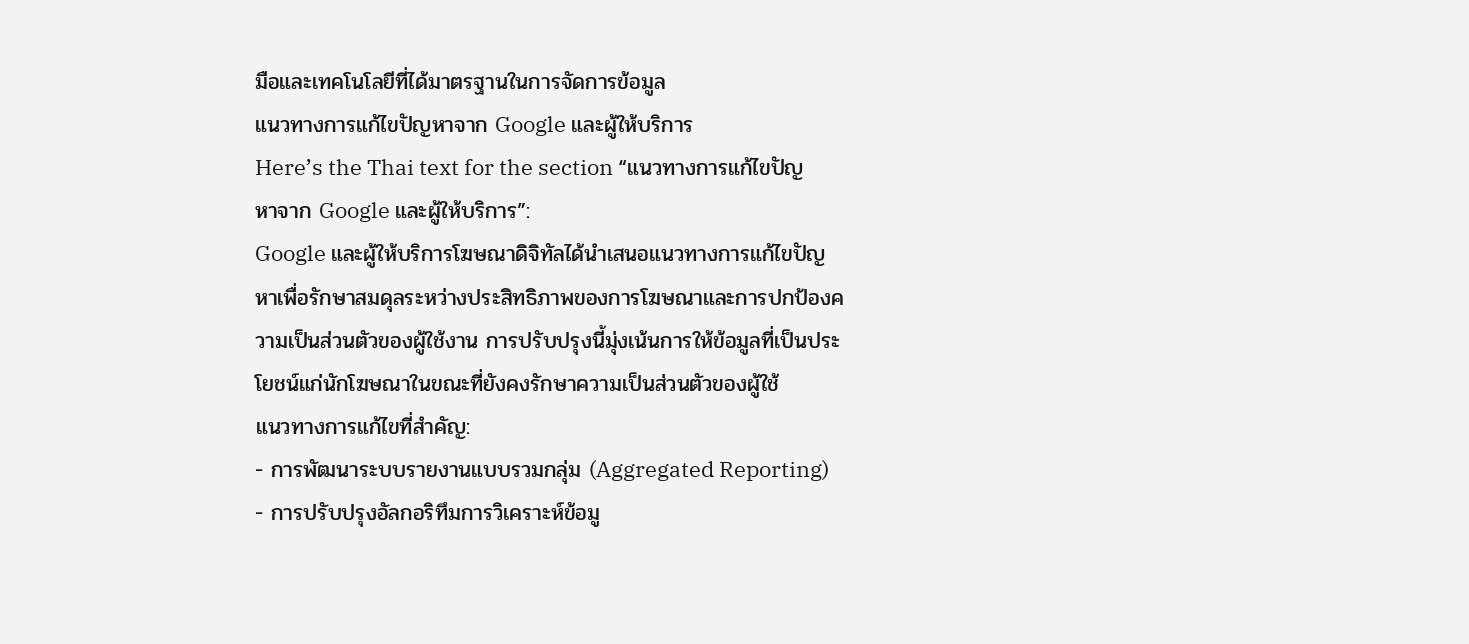มือและเทคโนโลยีที่ได้มาตรฐานในการจัดการข้อมูล
แนวทางการแก้ไขปัญหาจาก Google และผู้ให้บริการ
Here’s the Thai text for the section “แนวทางการแก้ไขปัญหาจาก Google และผู้ให้บริการ”:
Google และผู้ให้บริการโฆษณาดิจิทัลได้นำเสนอแนวทางการแก้ไขปัญหาเพื่อรักษาสมดุลระหว่างประสิทธิภาพของการโฆษณาและการปกป้องความเป็นส่วนตัวของผู้ใช้งาน การปรับปรุงนี้มุ่งเน้นการให้ข้อมูลที่เป็นประโยชน์แก่นักโฆษณาในขณะที่ยังคงรักษาความเป็นส่วนตัวของผู้ใช้
แนวทางการแก้ไขที่สำคัญ:
- การพัฒนาระบบรายงานแบบรวมกลุ่ม (Aggregated Reporting)
- การปรับปรุงอัลกอริทึมการวิเคราะห์ข้อมู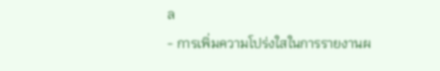ล
- การเพิ่มความโปร่งใสในการรายงานผ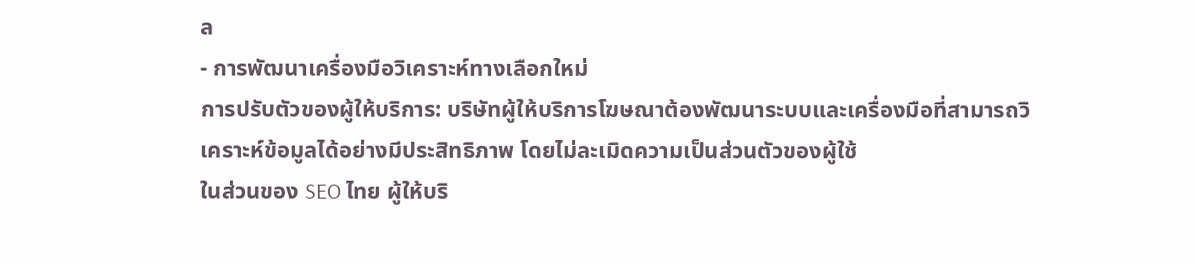ล
- การพัฒนาเครื่องมือวิเคราะห์ทางเลือกใหม่
การปรับตัวของผู้ให้บริการ: บริษัทผู้ให้บริการโฆษณาต้องพัฒนาระบบและเครื่องมือที่สามารถวิเคราะห์ข้อมูลได้อย่างมีประสิทธิภาพ โดยไม่ละเมิดความเป็นส่วนตัวของผู้ใช้
ในส่วนของ SEO ไทย ผู้ให้บริ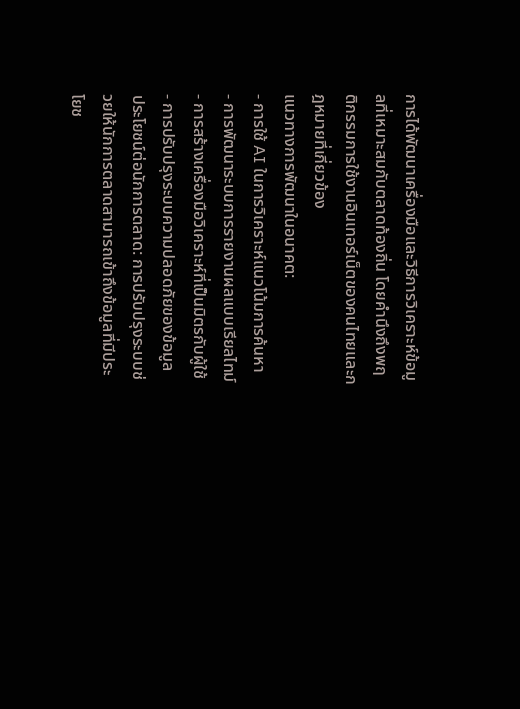การได้พัฒนาเครื่องมือและวิธีการวิเคราะห์ข้อมูลที่เหมาะสมกับตลาดท้องถิ่น โดยคำนึงถึงพฤติกรรมการใช้งานอินเทอร์เน็ตของคนไทยและกฎหมายที่เกี่ยวข้อง
แนวทางการพัฒนาในอนาคต:
- การใช้ AI ในการวิเคราะห์แนวโน้มการค้นหา
- การพัฒนาระบบการรายงานผลแบบเรียลไทม์
- การสร้างเครื่องมือวิเคราะห์ที่เป็นมิตรกับผู้ใช้
- การปรับปรุงระบบความปลอดภัยของข้อมูล
ประโยชน์ต่อนักการตลาด: การปรับปรุงระบบช่วยให้นักการตลาดสามารถเข้าถึงข้อมูลที่มีประโยช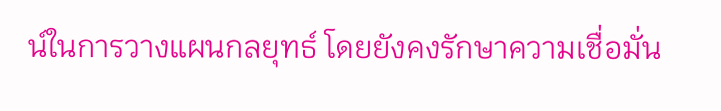น์ในการวางแผนกลยุทธ์ โดยยังคงรักษาความเชื่อมั่น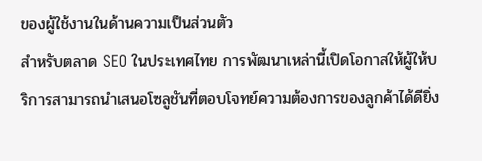ของผู้ใช้งานในด้านความเป็นส่วนตัว
สำหรับตลาด SEO ในประเทศไทย การพัฒนาเหล่านี้เปิดโอกาสให้ผู้ให้บริการสามารถนำเสนอโซลูชันที่ตอบโจทย์ความต้องการของลูกค้าได้ดียิ่ง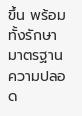ขึ้น พร้อมทั้งรักษามาตรฐานความปลอด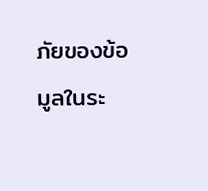ภัยของข้อมูลในระ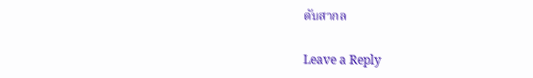ดับสากล

Leave a Reply